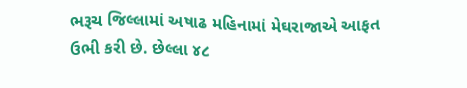ભરૂચ જિલ્લામાં અષાઢ મહિનામાં મેઘરાજાએ આફત ઉભી કરી છે. છેલ્લા ૪૮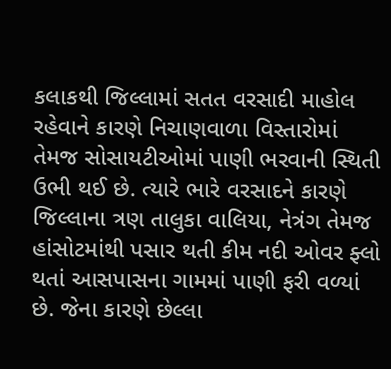કલાકથી જિલ્લામાં સતત વરસાદી માહોલ રહેવાને કારણે નિચાણવાળા વિસ્તારોમાં તેમજ સોસાયટીઓમાં પાણી ભરવાની સ્થિતી ઉભી થઈ છે. ત્યારે ભારે વરસાદને કારણે જિલ્લાના ત્રણ તાલુકા વાલિયા, નેત્રંગ તેમજ હાંસોટમાંથી પસાર થતી કીમ નદી ઓવર ફ્લો થતાં આસપાસના ગામમાં પાણી ફરી વળ્યાં છે. જેના કારણે છેલ્લા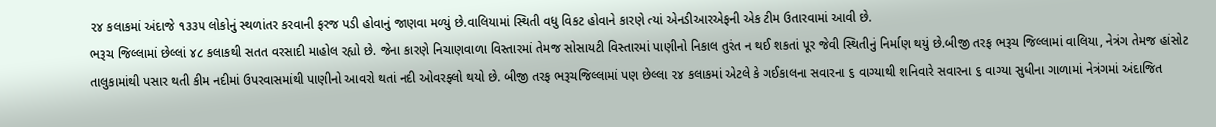૨૪ કલાકમાં અંદાજે ૧૩૩૫ લોકોનું સ્થળાંતર કરવાની ફરજ પડી હોવાનું જાણવા મળ્યું છે.વાલિયામાં સ્થિતી વધુ વિકટ હોવાને કારણે ત્યાં એનડીઆરએફની એક ટીમ ઉતારવામાં આવી છે.
ભરૂચ જિલ્લામાં છેલ્લાં ૪૮ કલાકથી સતત વરસાદી માહોલ રહ્યો છે. જેના કારણે નિચાણવાળા વિસ્તારમાં તેમજ સોસાયટી વિસ્તારમાં પાણીનો નિકાલ તુરંત ન થઈ શકતાં પૂર જેવી સ્થિતીનું નિર્માણ થયું છે.બીજી તરફ ભરૂચ જિલ્લામાં વાલિયા, નેત્રંગ તેમજ હાંસોટ તાલુકામાંથી પસાર થતી કીમ નદીમાં ઉપરવાસમાંથી પાણીનો આવરો થતાં નદી ઓવરફ્લો થયો છે. બીજી તરફ ભરૂચજિલ્લામાં પણ છેલ્લા ૨૪ કલાકમાં એટલે કે ગઈકાલના સવારના ૬ વાગ્યાથી શનિવારે સવારના ૬ વાગ્યા સુધીના ગાળામાં નેત્રંગમાં અંદાજિત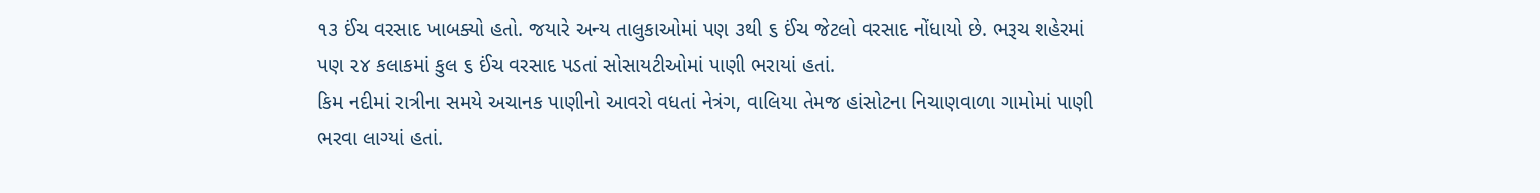૧૩ ઈંચ વરસાદ ખાબક્યો હતો. જયારે અન્ય તાલુકાઓમાં પણ ૩થી ૬ ઈંચ જેટલો વરસાદ નોંધાયો છે. ભરૂચ શહેરમાં પણ ૨૪ કલાકમાં કુલ ૬ ઈંચ વરસાદ પડતાં સોસાયટીઓમાં પાણી ભરાયાં હતાં.
કિમ નદીમાં રાત્રીના સમયે અચાનક પાણીનો આવરો વધતાં નેત્રંગ, વાલિયા તેમજ હાંસોટના નિચાણવાળા ગામોમાં પાણી ભરવા લાગ્યાં હતાં.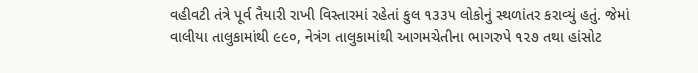વહીવટી તંત્રે પૂર્વ તૈયારી રાખી વિસ્તારમાં રહેતાં કુલ ૧૩૩૫ લોકોનું સ્થળાંતર કરાવ્યું હતું. જેમાં વાલીયા તાલુકામાંથી ૯૯૦, નેત્રંગ તાલુકામાંથી આગમચેતીના ભાગરુપે ૧૨૭ તથા હાંસોટ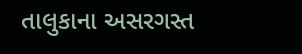તાલુકાના અસરગસ્ત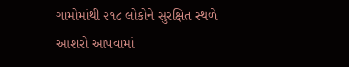ગામોમાંથી ૨૧૮ લોકોને સુરક્ષિત સ્થળે આશરો આપવામાં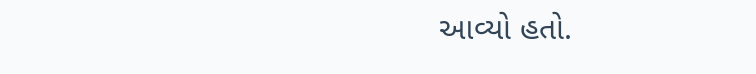આવ્યો હતો.